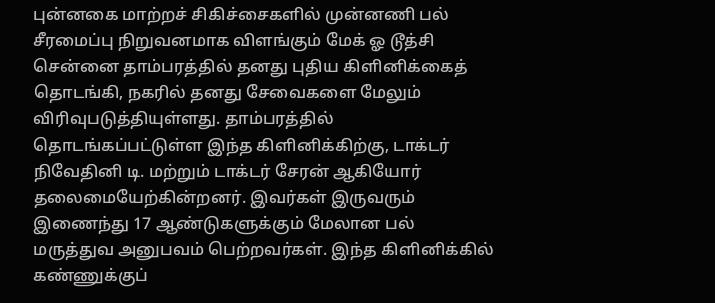புன்னகை மாற்றச் சிகிச்சைகளில் முன்னணி பல் சீரமைப்பு நிறுவனமாக விளங்கும் மேக் ஓ டூத்சி சென்னை தாம்பரத்தில் தனது புதிய கிளினிக்கைத் தொடங்கி, நகரில் தனது சேவைகளை மேலும் விரிவுபடுத்தியுள்ளது. தாம்பரத்தில் தொடங்கப்பட்டுள்ள இந்த கிளினிக்கிற்கு, டாக்டர் நிவேதினி டி. மற்றும் டாக்டர் சேரன் ஆகியோர் தலைமையேற்கின்றனர். இவர்கள் இருவரும் இணைந்து 17 ஆண்டுகளுக்கும் மேலான பல் மருத்துவ அனுபவம் பெற்றவர்கள். இந்த கிளினிக்கில் கண்ணுக்குப்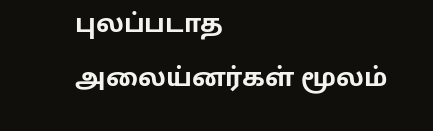புலப்படாத அலைய்னர்கள் மூலம்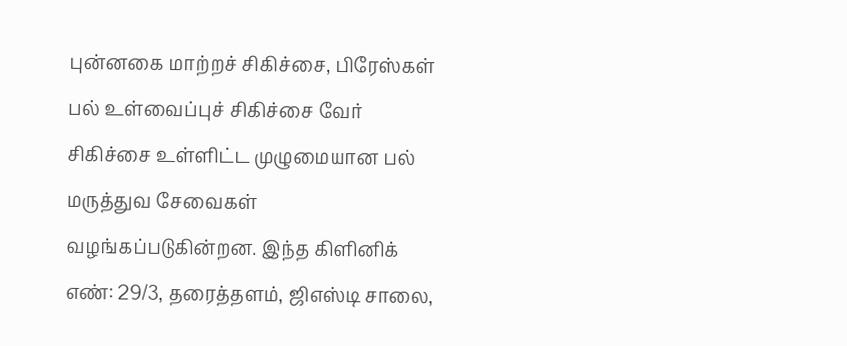புன்னகை மாற்றச் சிகிச்சை, பிரேஸ்கள் பல் உள்வைப்புச் சிகிச்சை வேர் சிகிச்சை உள்ளிட்ட முழுமையான பல் மருத்துவ சேவைகள் வழங்கப்படுகின்றன. இந்த கிளினிக் எண்: 29/3, தரைத்தளம், ஜிஎஸ்டி சாலை,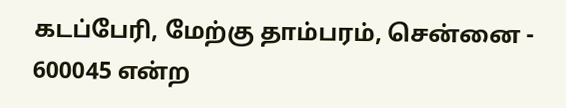கடப்பேரி, மேற்கு தாம்பரம், சென்னை - 600045 என்ற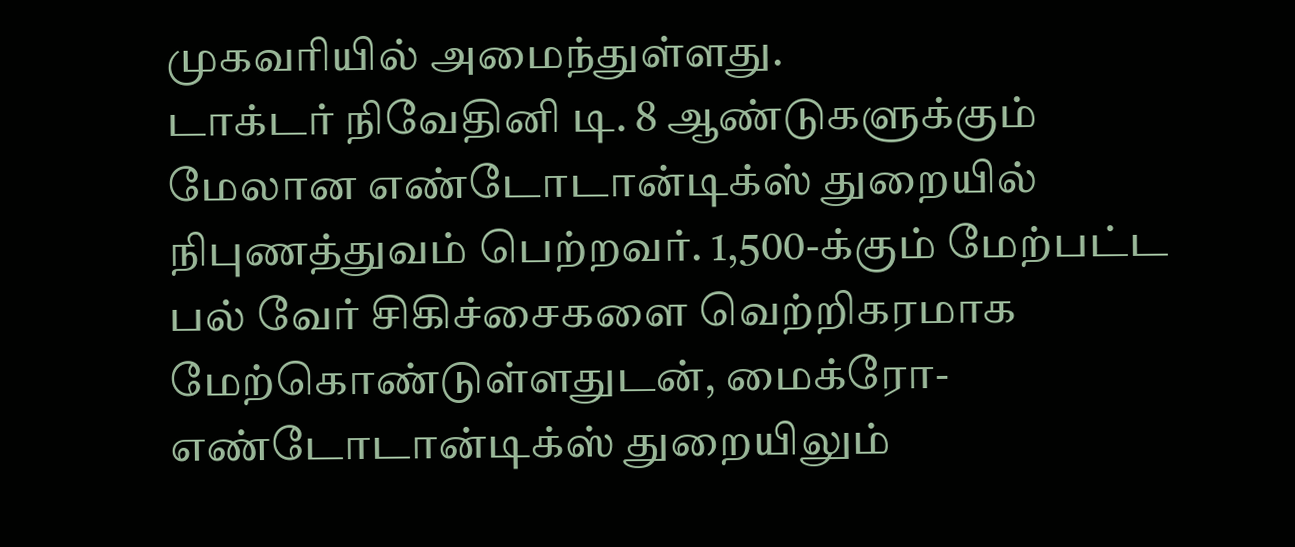முகவரியில் அமைந்துள்ளது.
டாக்டர் நிவேதினி டி. 8 ஆண்டுகளுக்கும் மேலான எண்டோடான்டிக்ஸ் துறையில் நிபுணத்துவம் பெற்றவர். 1,500-க்கும் மேற்பட்ட பல் வேர் சிகிச்சைகளை வெற்றிகரமாக மேற்கொண்டுள்ளதுடன், மைக்ரோ-எண்டோடான்டிக்ஸ் துறையிலும்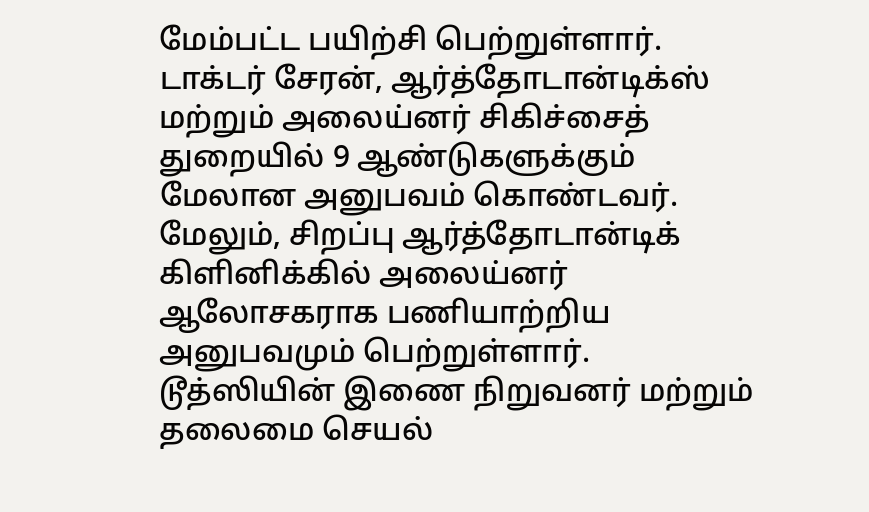மேம்பட்ட பயிற்சி பெற்றுள்ளார். டாக்டர் சேரன், ஆர்த்தோடான்டிக்ஸ் மற்றும் அலைய்னர் சிகிச்சைத் துறையில் 9 ஆண்டுகளுக்கும் மேலான அனுபவம் கொண்டவர். மேலும், சிறப்பு ஆர்த்தோடான்டிக் கிளினிக்கில் அலைய்னர் ஆலோசகராக பணியாற்றிய அனுபவமும் பெற்றுள்ளார்.
டூத்ஸியின் இணை நிறுவனர் மற்றும் தலைமை செயல்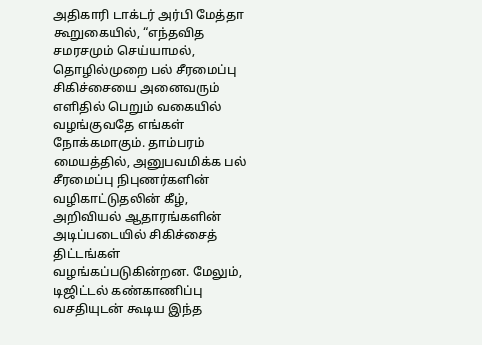அதிகாரி டாக்டர் அர்பி மேத்தா கூறுகையில், “எந்தவித சமரசமும் செய்யாமல், தொழில்முறை பல் சீரமைப்பு சிகிச்சையை அனைவரும் எளிதில் பெறும் வகையில் வழங்குவதே எங்கள் நோக்கமாகும். தாம்பரம் மையத்தில், அனுபவமிக்க பல் சீரமைப்பு நிபுணர்களின் வழிகாட்டுதலின் கீழ், அறிவியல் ஆதாரங்களின் அடிப்படையில் சிகிச்சைத் திட்டங்கள் வழங்கப்படுகின்றன. மேலும், டிஜிட்டல் கண்காணிப்பு வசதியுடன் கூடிய இந்த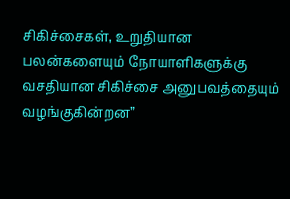சிகிச்சைகள், உறுதியான பலன்களையும் நோயாளிகளுக்கு வசதியான சிகிச்சை அனுபவத்தையும் வழங்குகின்றன”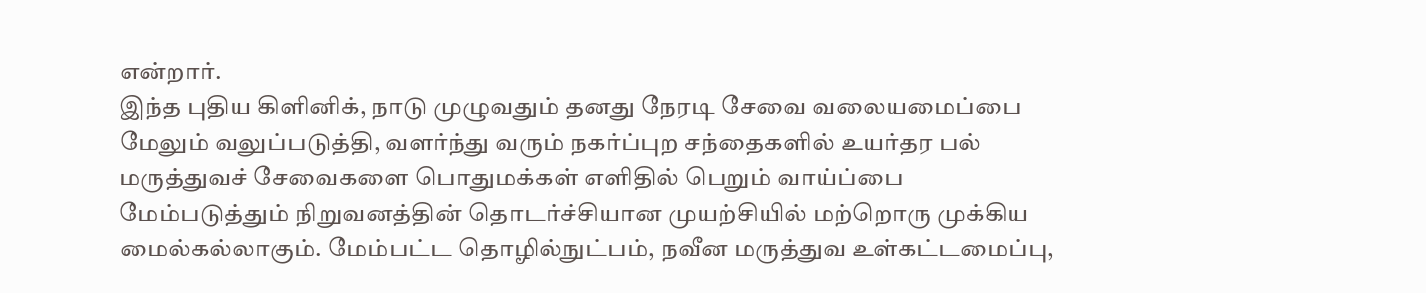என்றார்.
இந்த புதிய கிளினிக், நாடு முழுவதும் தனது நேரடி சேவை வலையமைப்பை மேலும் வலுப்படுத்தி, வளர்ந்து வரும் நகர்ப்புற சந்தைகளில் உயர்தர பல் மருத்துவச் சேவைகளை பொதுமக்கள் எளிதில் பெறும் வாய்ப்பை மேம்படுத்தும் நிறுவனத்தின் தொடர்ச்சியான முயற்சியில் மற்றொரு முக்கிய மைல்கல்லாகும். மேம்பட்ட தொழில்நுட்பம், நவீன மருத்துவ உள்கட்டமைப்பு,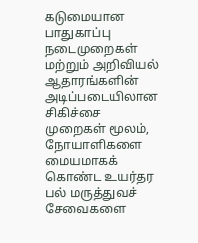கடுமையான பாதுகாப்பு நடைமுறைகள் மற்றும் அறிவியல் ஆதாரங்களின் அடிப்படையிலான சிகிச்சை முறைகள் மூலம், நோயாளிகளை மையமாகக் கொண்ட உயர்தர பல் மருத்துவச் சேவைகளை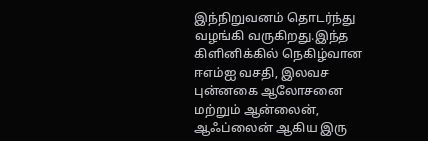இந்நிறுவனம் தொடர்ந்து வழங்கி வருகிறது.இந்த கிளினிக்கில் நெகிழ்வான ஈஎம்ஐ வசதி, இலவச புன்னகை ஆலோசனை மற்றும் ஆன்லைன், ஆஃப்லைன் ஆகிய இரு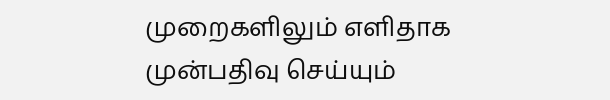முறைகளிலும் எளிதாக முன்பதிவு செய்யும்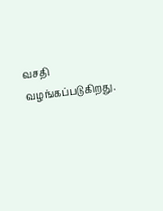வசதி வழங்கப்படுகிறது.